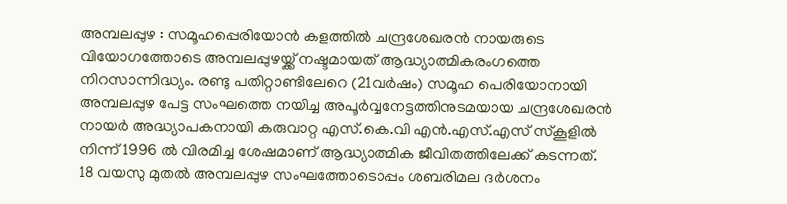അമ്പലപ്പുഴ : സമൂഹപ്പെരിയോൻ കളത്തിൽ ചന്ദ്രശേഖരൻ നായരുടെ വിയോഗത്തോടെ അമ്പലപ്പുഴയ്ക്ക് നഷ്ടമായത് ആദ്ധ്യാത്മികരംഗത്തെ നിറസാന്നിദ്ധ്യം. രണ്ടു പതിറ്റാണ്ടിലേറെ (21വർഷം) സമൂഹ പെരിയോനായി അമ്പലപ്പുഴ പേട്ട സംഘത്തെ നയിച്ച അപൂർവ്വനേട്ടത്തിനുടമയായ ചന്ദ്രശേഖരൻ നായർ അദ്ധ്യാപകനായി കരുവാറ്റ എസ്.കെ.വി എൻ.എസ്.എസ് സ്കൂളിൽ നിന്ന് 1996 ൽ വിരമിച്ച ശേഷമാണ് ആദ്ധ്യാത്മിക ജീവിതത്തിലേക്ക് കടന്നത്.
18 വയസു മുതൽ അമ്പലപ്പുഴ സംഘത്തോടൊപ്പം ശബരിമല ദർശനം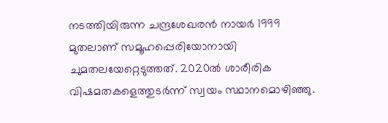നടത്തിയിരുന്ന ചന്ദ്രശേഖരൻ നായർ 1999 മുതലാണ് സമൂഹപ്പെരിയോനായി ചുമതലയേറ്റെടുത്തത്. 2020ൽ ശാരീരിക വിഷമതകളെത്തുടർന്ന് സ്വയം സ്ഥാനമൊഴിഞ്ഞു.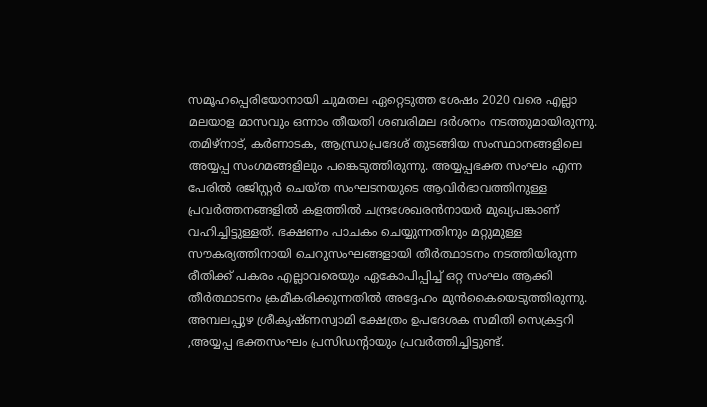സമൂഹപ്പെരിയോനായി ചുമതല ഏറ്റെടുത്ത ശേഷം 2020 വരെ എല്ലാ മലയാള മാസവും ഒന്നാം തീയതി ശബരിമല ദർശനം നടത്തുമായിരുന്നു. തമിഴ്നാട്, കർണാടക, ആന്ധ്രാപ്രദേശ് തുടങ്ങിയ സംസ്ഥാനങ്ങളിലെ അയ്യപ്പ സംഗമങ്ങളിലും പങ്കെടുത്തിരുന്നു. അയ്യപ്പഭക്ത സംഘം എന്ന പേരിൽ രജിസ്റ്റർ ചെയ്ത സംഘടനയുടെ ആവിർഭാവത്തിനുള്ള പ്രവർത്തനങ്ങളിൽ കളത്തിൽ ചന്ദ്രശേഖരൻനായർ മുഖ്യപങ്കാണ് വഹിച്ചിട്ടുള്ളത്. ഭക്ഷണം പാചകം ചെയ്യുന്നതിനും മറ്റുമുള്ള സൗകര്യത്തിനായി ചെറുസംഘങ്ങളായി തീർത്ഥാടനം നടത്തിയിരുന്ന രീതിക്ക് പകരം എല്ലാവരെയും ഏകോപിപ്പിച്ച് ഒറ്റ സംഘം ആക്കി തീർത്ഥാടനം ക്രമീകരിക്കുന്നതിൽ അദ്ദേഹം മുൻകൈയെടുത്തിരുന്നു.
അമ്പലപ്പുഴ ശ്രീകൃഷ്ണസ്വാമി ക്ഷേത്രം ഉപദേശക സമിതി സെക്രട്ടറി ,അയ്യപ്പ ഭക്തസംഘം പ്രസിഡന്റായും പ്രവർത്തിച്ചിട്ടുണ്ട്.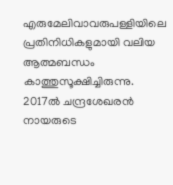എരുമേലിവാവരുപള്ളിയിലെ പ്രതിനിധികളുമായി വലിയ ആത്മബന്ധം കാത്തുസൂക്ഷിച്ചിരുന്നു. 2017ൽ ചന്ദ്രശേഖരൻ നായരുടെ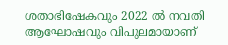ശതാഭിഷേകവും 2022 ൽ നവതി ആഘോഷവും വിപുലമായാണ്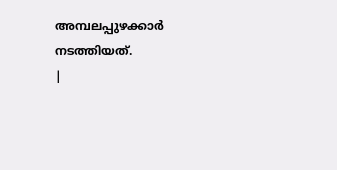അമ്പലപ്പുഴക്കാർ നടത്തിയത്.
|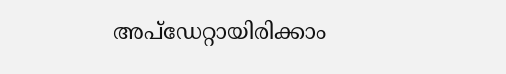അപ്ഡേറ്റായിരിക്കാം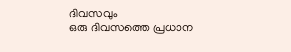ദിവസവും
ഒരു ദിവസത്തെ പ്രധാന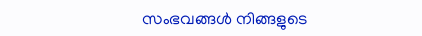സംഭവങ്ങൾ നിങ്ങളുടെ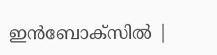ഇൻബോക്സിൽ |